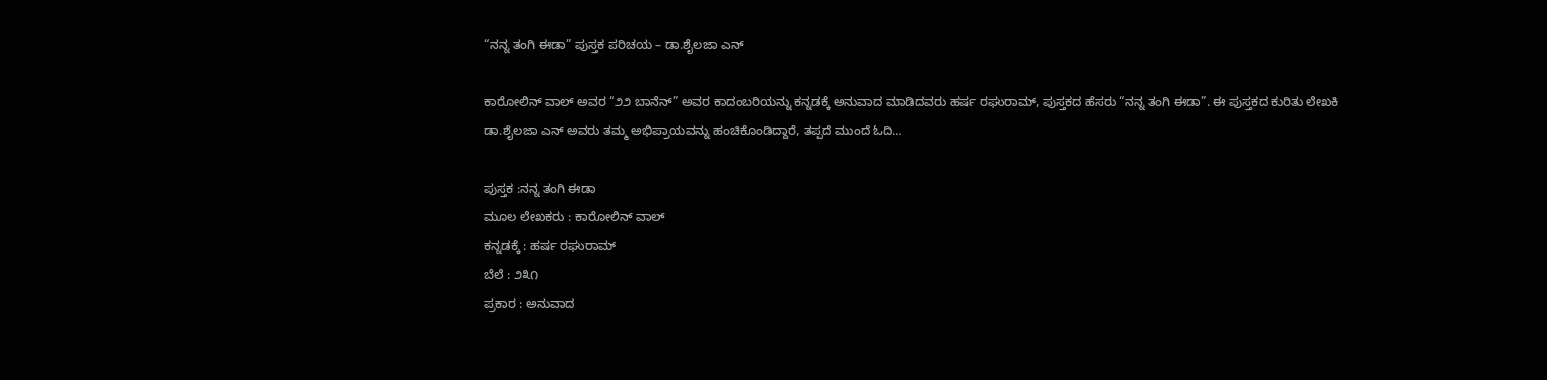“ನನ್ನ ತಂಗಿ ಈಡಾ” ಪುಸ್ತಕ ಪರಿಚಯ – ಡಾ.ಶೈಲಜಾ ಎನ್

ಕಾರೋಲಿನ್ ವಾಲ್ ಅವರ “೨೨ ಬಾನೆನ್” ಅವರ ಕಾದಂಬರಿಯನ್ನು ಕನ್ನಡಕ್ಕೆ ಅನುವಾದ ಮಾಡಿದವರು ಹರ್ಷ ರಘುರಾಮ್, ಪುಸ್ತಕದ ಹೆಸರು “ನನ್ನ ತಂಗಿ ಈಡಾ”. ಈ ಪುಸ್ತಕದ ಕುರಿತು ಲೇಖಕಿ ಡಾ.ಶೈಲಜಾ ಎನ್ ಅವರು ತಮ್ಮ ಅಭಿಪ್ರಾಯವನ್ನು ಹಂಚಿಕೊಂಡಿದ್ದಾರೆ, ತಪ್ಪದೆ ಮುಂದೆ ಓದಿ…

ಪುಸ್ತಕ :ನನ್ನ ತಂಗಿ ಈಡಾ
ಮೂಲ ಲೇಖಕರು : ಕಾರೋಲಿನ್ ವಾಲ್
ಕನ್ನಡಕ್ಕೆ : ಹರ್ಷ ರಘುರಾಮ್
ಬೆಲೆ : ೨೩೧
ಪ್ರಕಾರ : ಅನುವಾದ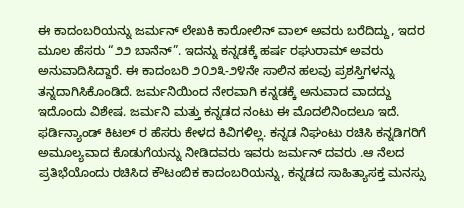ಈ ಕಾದಂಬರಿಯನ್ನು ಜರ್ಮನ್ ಲೇಖಕಿ ಕಾರೋಲಿನ್ ವಾಲ್ ಅವರು ಬರೆದಿದ್ದು, ಇದರ ಮೂಲ ಹೆಸರು “೨೨ ಬಾನೆನ್”. ಇದನ್ನು ಕನ್ನಡಕ್ಕೆ ಹರ್ಷ ರಘುರಾಮ್ ಅವರು ಅನುವಾದಿಸಿದ್ದಾರೆ. ಈ ಕಾದಂಬರಿ ೨೦೨೩-೨೪ನೇ ಸಾಲಿನ ಹಲವು ಪ್ರಶಸ್ತಿಗಳನ್ನು ತನ್ನದಾಗಿಸಿಕೊಂಡಿದೆ. ಜರ್ಮನಿಯಿಂದ ನೇರವಾಗಿ ಕನ್ನಡಕ್ಕೆ ಅನುವಾದ ವಾದದ್ದು ಇದೊಂದು ವಿಶೇಷ. ಜರ್ಮನಿ ಮತ್ತು ಕನ್ನಡದ ನಂಟು ಈ ಮೊದಲಿನಿಂದಲೂ ಇದೆ. ಫರ್ಡಿನ್ಯಾಂಡ್ ಕಿಟಲ್ ರ ಹೆಸರು ಕೇಳದ ಕಿವಿಗಳಿಲ್ಲ. ಕನ್ನಡ ನಿಘಂಟು ರಚಿಸಿ ಕನ್ನಡಿಗರಿಗೆ ಅಮೂಲ್ಯವಾದ ಕೊಡುಗೆಯನ್ನು ನೀಡಿದವರು ಇವರು ಜರ್ಮನ್ ದವರು .ಆ ನೆಲದ ಪ್ರತಿಭೆಯೊಂದು ರಚಿಸಿದ ಕೌಟಂಬಿಕ ಕಾದಂಬರಿಯನ್ನು, ಕನ್ನಡದ ಸಾಹಿತ್ಯಾಸಕ್ತ ಮನಸ್ಸು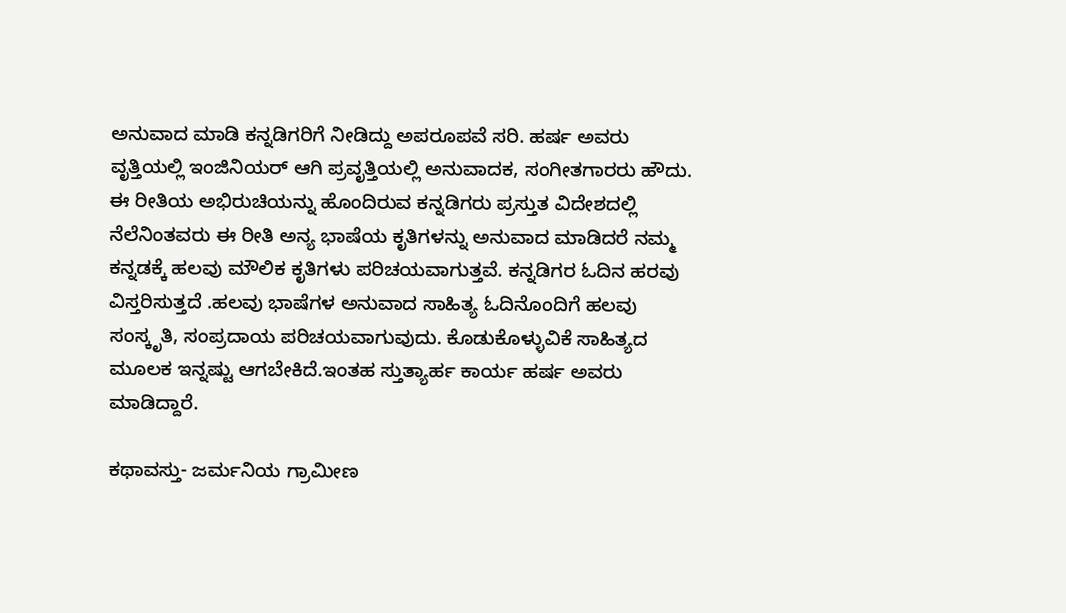ಅನುವಾದ ಮಾಡಿ ಕನ್ನಡಿಗರಿಗೆ ನೀಡಿದ್ದು ಅಪರೂಪವೆ ಸರಿ. ಹರ್ಷ ಅವರು ವೃತ್ತಿಯಲ್ಲಿ ಇಂಜಿನಿಯರ್ ಆಗಿ ಪ್ರವೃತ್ತಿಯಲ್ಲಿ ಅನುವಾದಕ, ಸಂಗೀತಗಾರರು ಹೌದು. ಈ ರೀತಿಯ ಅಭಿರುಚಿಯನ್ನು ಹೊಂದಿರುವ ಕನ್ನಡಿಗರು ಪ್ರಸ್ತುತ ವಿದೇಶದಲ್ಲಿ ನೆಲೆನಿಂತವರು ಈ ರೀತಿ ಅನ್ಯ ಭಾಷೆಯ ಕೃತಿಗಳನ್ನು ಅನುವಾದ ಮಾಡಿದರೆ ನಮ್ಮ ಕನ್ನಡಕ್ಕೆ ಹಲವು ಮೌಲಿಕ ಕೃತಿಗಳು ಪರಿಚಯವಾಗುತ್ತವೆ. ಕನ್ನಡಿಗರ ಓದಿನ ಹರವು ವಿಸ್ತರಿಸುತ್ತದೆ .ಹಲವು ಭಾಷೆಗಳ ಅನುವಾದ ಸಾಹಿತ್ಯ ಓದಿನೊಂದಿಗೆ ಹಲವು ಸಂಸ್ಕೃತಿ, ಸಂಪ್ರದಾಯ ಪರಿಚಯವಾಗುವುದು. ಕೊಡುಕೊಳ್ಳುವಿಕೆ ಸಾಹಿತ್ಯದ ಮೂಲಕ ಇನ್ನಷ್ಟು ಆಗಬೇಕಿದೆ.ಇಂತಹ ಸ್ತುತ್ಯಾರ್ಹ ಕಾರ್ಯ ಹರ್ಷ ಅವರು ಮಾಡಿದ್ದಾರೆ.

ಕಥಾವಸ್ತು- ಜರ್ಮನಿಯ ಗ್ರಾಮೀಣ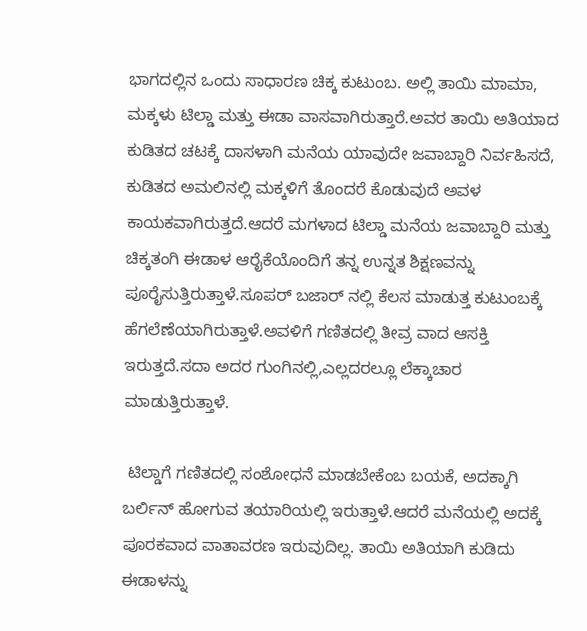ಭಾಗದಲ್ಲಿನ ಒಂದು ಸಾಧಾರಣ ಚಿಕ್ಕ ಕುಟುಂಬ. ಅಲ್ಲಿ ತಾಯಿ ಮಾಮಾ, ಮಕ್ಕಳು ಟಿಲ್ಡಾ ಮತ್ತು ಈಡಾ ವಾಸವಾಗಿರುತ್ತಾರೆ.ಅವರ ತಾಯಿ ಅತಿಯಾದ ಕುಡಿತದ ಚಟಕ್ಕೆ ದಾಸಳಾಗಿ ಮನೆಯ ಯಾವುದೇ ಜವಾಬ್ದಾರಿ ನಿರ್ವಹಿಸದೆ, ಕುಡಿತದ ಅಮಲಿನಲ್ಲಿ ಮಕ್ಕಳಿಗೆ ತೊಂದರೆ ಕೊಡುವುದೆ ಅವಳ ಕಾಯಕವಾಗಿರುತ್ತದೆ.ಆದರೆ ಮಗಳಾದ ಟಿಲ್ಡಾ ಮನೆಯ ಜವಾಬ್ದಾರಿ ಮತ್ತು ಚಿಕ್ಕತಂಗಿ ಈಡಾಳ ಆರೈಕೆಯೊಂದಿಗೆ ತನ್ನ ಉನ್ನತ ಶಿಕ್ಷಣವನ್ನು ಪೂರೈಸುತ್ತಿರುತ್ತಾಳೆ.ಸೂಪರ್ ಬಜಾರ್ ನಲ್ಲಿ ಕೆಲಸ ಮಾಡುತ್ತ ಕುಟುಂಬಕ್ಕೆ ಹೆಗಲೆಣೆಯಾಗಿರುತ್ತಾಳೆ.ಅವಳಿಗೆ ಗಣಿತದಲ್ಲಿ ತೀವ್ರ ವಾದ ಆಸಕ್ತಿ ಇರುತ್ತದೆ.ಸದಾ ಅದರ ಗುಂಗಿನಲ್ಲಿ,ಎಲ್ಲದರಲ್ಲೂ ಲೆಕ್ಕಾಚಾರ ಮಾಡುತ್ತಿರುತ್ತಾಳೆ.

 ಟಿಲ್ಡಾಗೆ ಗಣಿತದಲ್ಲಿ ಸಂಶೋಧನೆ ಮಾಡಬೇಕೆಂಬ ಬಯಕೆ, ಅದಕ್ಕಾಗಿ ಬರ್ಲಿನ್ ಹೋಗುವ ತಯಾರಿಯಲ್ಲಿ ಇರುತ್ತಾಳೆ.ಆದರೆ ಮನೆಯಲ್ಲಿ ಅದಕ್ಕೆ ಪೂರಕವಾದ ವಾತಾವರಣ ಇರುವುದಿಲ್ಲ. ತಾಯಿ ಅತಿಯಾಗಿ ಕುಡಿದು ಈಡಾಳನ್ನು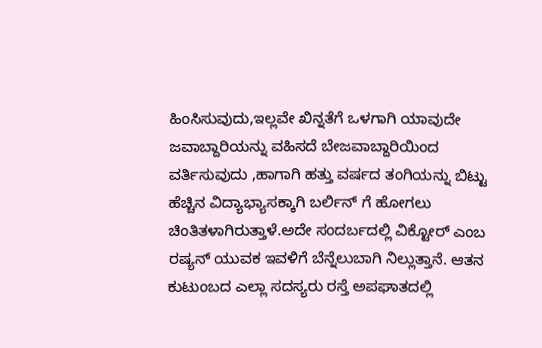ಹಿಂಸಿಸುವುದು,ಇಲ್ಲವೇ ಖಿನ್ನತೆಗೆ ಒಳಗಾಗಿ ಯಾವುದೇ ಜವಾಬ್ದಾರಿಯನ್ನು ವಹಿಸದೆ ಬೇಜವಾಬ್ದಾರಿಯಿಂದ ವರ್ತಿಸುವುದು ,ಹಾಗಾಗಿ ಹತ್ತು ವರ್ಷದ ತಂಗಿಯನ್ನು ಬಿಟ್ಟು ಹೆಚ್ಚಿನ ವಿದ್ಯಾಭ್ಯಾಸಕ್ಕಾಗಿ ಬರ್ಲಿನ್ ಗೆ ಹೋಗಲು ಚಿಂತಿತಳಾಗಿರುತ್ತಾಳೆ.ಅದೇ ಸಂದರ್ಬದಲ್ಲಿ ವಿಕ್ಟೋರ್ ಎಂಬ ರಷ್ಯನ್‌ ಯುವಕ ಇವಳಿಗೆ ಬೆನ್ನೆಲುಬಾಗಿ ನಿಲ್ಲುತ್ತಾನೆ. ಆತನ ಕುಟುಂಬದ ಎಲ್ಲಾ ಸದಸ್ಯರು ರಸ್ತೆ ಅಪಘಾತದಲ್ಲಿ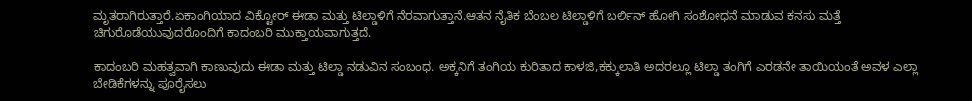ಮೃತರಾಗಿರುತ್ತಾರೆ.ಏಕಾಂಗಿಯಾದ ವಿಕ್ಟೋರ್ ಈಡಾ ಮತ್ತು ಟಿಲ್ಡಾಳಿಗೆ ನೆರವಾಗುತ್ತಾನೆ.ಆತನ ನೈತಿಕ ಬೆಂಬಲ ಟಿಲ್ಡಾಳಿಗೆ ಬರ್ಲಿನ್ ಹೋಗಿ ಸಂಶೋಧನೆ ಮಾಡುವ ಕನಸು ಮತ್ತೆ ಚಿಗುರೊಡೆಯುವುದರೊಂದಿಗೆ ಕಾದಂಬರಿ ಮುಕ್ತಾಯವಾಗುತ್ತದೆ.

ಕಾದಂಬರಿ ಮಹತ್ವವಾಗಿ ಕಾಣುವುದು ಈಡಾ ಮತ್ತು ಟಿಲ್ಡಾ ನಡುವಿನ ಸಂಬಂಧ. ಅಕ್ಕನಿಗೆ ತಂಗಿಯ ಕುರಿತಾದ ಕಾಳಜಿ,ಕಕ್ಕುಲಾತಿ ಅದರಲ್ಲೂ ಟಿಲ್ಡಾ ತಂಗಿಗೆ ಎರಡನೇ ತಾಯಿಯಂತೆ ಅವಳ ಎಲ್ಲಾ ಬೇಡಿಕೆಗಳನ್ನು ಪೂರೈಸಲು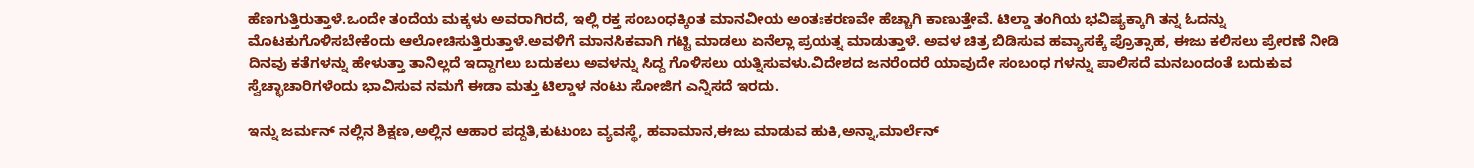ಹೆಣಗುತ್ತಿರುತ್ತಾಳೆ.ಒಂದೇ ತಂದೆಯ ಮಕ್ಕಳು ಅವರಾಗಿರದೆ, ಇಲ್ಲಿ ರಕ್ತ ಸಂಬಂಧಕ್ಕಿಂತ ಮಾನವೀಯ ಅಂತಃಕರಣವೇ ಹೆಚ್ಚಾಗಿ ಕಾಣುತ್ತೇವೆ. ಟಿಲ್ಡಾ ತಂಗಿಯ ಭವಿಷ್ಯಕ್ಕಾಗಿ ತನ್ನ ಓದನ್ನು ಮೊಟಕುಗೊಳಿಸಬೇಕೆಂದು ಆಲೋಚಿಸುತ್ತಿರುತ್ತಾಳೆ.ಅವಳಿಗೆ ಮಾನಸಿಕವಾಗಿ ಗಟ್ಟಿ ಮಾಡಲು ಏನೆಲ್ಲಾ ಪ್ರಯತ್ನ ಮಾಡುತ್ತಾಳೆ. ಅವಳ ಚಿತ್ರ ಬಿಡಿಸುವ ಹವ್ಯಾಸಕ್ಕೆ ಪ್ರೊತ್ಸಾಹ, ಈಜು ಕಲಿಸಲು ಪ್ರೇರಣೆ ನೀಡಿ ದಿನವು ಕತೆಗಳನ್ನು ಹೇಳುತ್ತಾ ತಾನಿಲ್ಲದೆ ಇದ್ದಾಗಲು ಬದುಕಲು ಅವಳನ್ನು ಸಿದ್ದ ಗೊಳಿಸಲು ಯತ್ನಿಸುವಳು.ವಿದೇಶದ ಜನರೆಂದರೆ ಯಾವುದೇ ಸಂಬಂಧ ಗಳನ್ನು ಪಾಲಿಸದೆ ಮನಬಂದಂತೆ ಬದುಕುವ ಸ್ವೆಚ್ಛಾಚಾರಿಗಳೆಂದು ಭಾವಿಸುವ ನಮಗೆ ಈಡಾ ಮತ್ತು ಟಿಲ್ಡಾಳ ನಂಟು ಸೋಜಿಗ ಎನ್ನಿಸದೆ ಇರದು.

ಇನ್ನು ಜರ್ಮನ್ ನಲ್ಲಿನ ಶಿಕ್ಷಣ,ಅಲ್ಲಿನ ಆಹಾರ ಪದ್ದತಿ,ಕುಟುಂಬ ವ್ಯವಸ್ಥೆ, ಹವಾಮಾನ,ಈಜು ಮಾಡುವ ಹುಕಿ,ಅನ್ನಾ,ಮಾರ್ಲೆನ್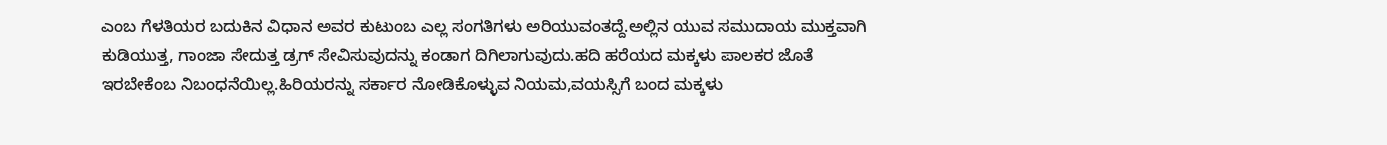ಎಂಬ ಗೆಳತಿಯರ ಬದುಕಿನ ವಿಧಾನ ಅವರ ಕುಟುಂಬ ಎಲ್ಲ ಸಂಗತಿಗಳು ಅರಿಯುವಂತದ್ದೆ.ಅಲ್ಲಿನ ಯುವ ಸಮುದಾಯ ಮುಕ್ತವಾಗಿ ಕುಡಿಯುತ್ತ, ಗಾಂಜಾ ಸೇದುತ್ತ ಡ್ರಗ್ ಸೇವಿಸುವುದನ್ನು ಕಂಡಾಗ ದಿಗಿಲಾಗುವುದು.ಹದಿ ಹರೆಯದ ಮಕ್ಕಳು ಪಾಲಕರ ಜೊತೆ ಇರಬೇಕೆಂಬ ನಿಬಂಧನೆಯಿಲ್ಲ.ಹಿರಿಯರನ್ನು ಸರ್ಕಾರ ನೋಡಿಕೊಳ್ಳುವ ನಿಯಮ,ವಯಸ್ಸಿಗೆ ಬಂದ ಮಕ್ಕಳು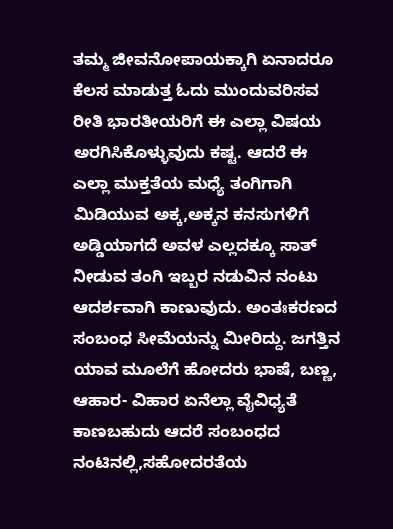ತಮ್ಮ ಜೀವನೋಪಾಯಕ್ಕಾಗಿ ಏನಾದರೂ ಕೆಲಸ ಮಾಡುತ್ತ ಓದು ಮುಂದುವರಿಸವ ರೀತಿ ಭಾರತೀಯರಿಗೆ ಈ ಎಲ್ಲಾ ವಿಷಯ ಅರಗಿಸಿಕೊಳ್ಳುವುದು ಕಷ್ಟ. ಆದರೆ ಈ ಎಲ್ಲಾ ಮುಕ್ತತೆಯ ಮಧ್ಯೆ ತಂಗಿಗಾಗಿ ಮಿಡಿಯುವ ಅಕ್ಕ,ಅಕ್ಕನ ಕನಸುಗಳಿಗೆ ಅಡ್ಡಿಯಾಗದೆ ಅವಳ ಎಲ್ಲದಕ್ಕೂ ಸಾತ್ ನೀಡುವ ತಂಗಿ ಇಬ್ಬರ ನಡುವಿನ ನಂಟು ಆದರ್ಶವಾಗಿ ಕಾಣುವುದು. ಅಂತಃಕರಣದ ಸಂಬಂಧ ಸೀಮೆಯನ್ನು ಮೀರಿದ್ದು. ಜಗತ್ತಿನ ಯಾವ ಮೂಲೆಗೆ ಹೋದರು ಭಾಷೆ, ಬಣ್ಣ, ಆಹಾರ- ವಿಹಾರ ಏನೆಲ್ಲಾ ವೈವಿಧ್ಯತೆ ಕಾಣಬಹುದು ಆದರೆ ಸಂಬಂಧದ ನಂಟಿನಲ್ಲಿ,ಸಹೋದರತೆಯ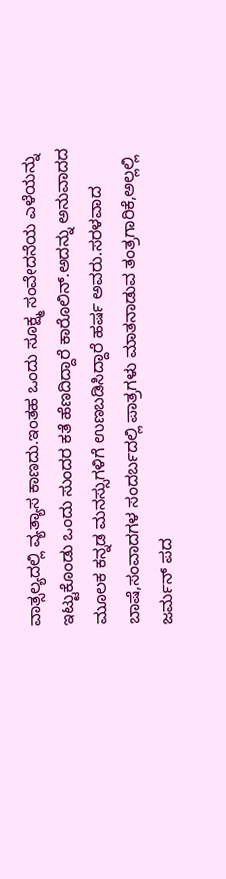ವಾತ್ಸಲ್ಯದಲ್ಲಿ ವ್ಯತ್ಯಾಸ ಕಾಣದು.ಇಂತಹ ಒಂದು ಸೂಕ್ಷ್ಮ ಸಂವೇದನೆಯ ಎಳೆಯನ್ನು ಇಟ್ಟುಕೊಂಡು ಒಂದು ಸುಂದರ ಕತೆ ಹೆಣದಿದ್ದಾರೆ ಕಾರೊಲಿನ್.ಅದನ್ನು ಅನುವಾದದ ಮೂಲಕ ಕನ್ನಡ ಮನಸ್ಸುಗಳಿಗೆ ಉಣಬಡಿಸಿದ್ದಾರೆ ಹರ್ಷ ಅವರು.ಸರಳವಾದ ಬಾಷೆ,ಸಂವಾದಗಳ ಸಂದರ್ಬದಲ್ಲಿ ಪಾತ್ರಗಳು ಮಾತನಾಡುವ ತಂತ್ರಗಾರಿಕೆ,ಅಲ್ಲಲ್ಲಿ ಜರ್ಮನ್ ಪದ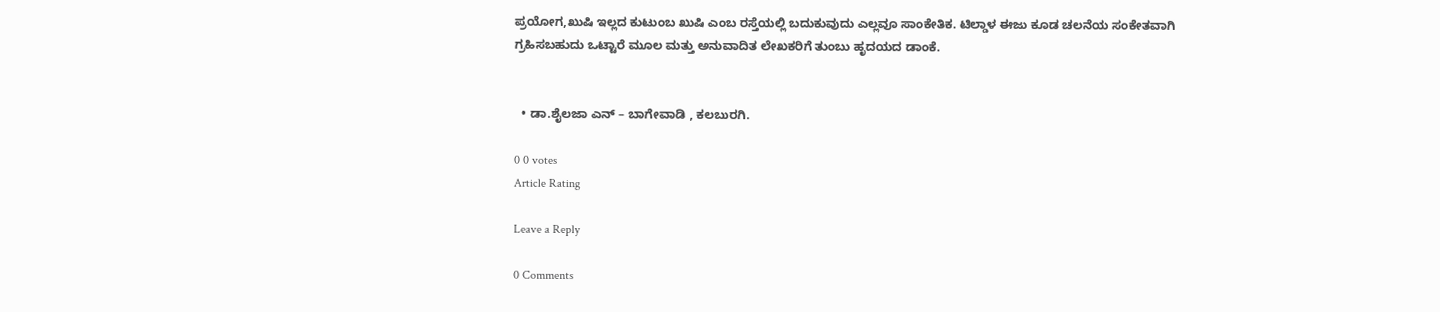ಪ್ರಯೋಗ,ಖುಷಿ ಇಲ್ಲದ ಕುಟುಂಬ ಖುಷಿ ಎಂಬ ರಸ್ತೆಯಲ್ಲಿ ಬದುಕುವುದು ಎಲ್ಲವೂ ಸಾಂಕೇತಿಕ. ಟಿಲ್ಡಾಳ ಈಜು ಕೂಡ ಚಲನೆಯ ಸಂಕೇತವಾಗಿ ಗ್ರಹಿಸಬಹುದು ಒಟ್ಟಾರೆ ಮೂಲ ಮತ್ತು ಅನುವಾದಿತ ಲೇಖಕರಿಗೆ ತುಂಬು ಹೃದಯದ ಡಾಂಕೆ.


  • ಡಾ.ಶೈಲಜಾ ಎನ್ – ಬಾಗೇವಾಡಿ , ಕಲಬುರಗಿ.

0 0 votes
Article Rating

Leave a Reply

0 Comments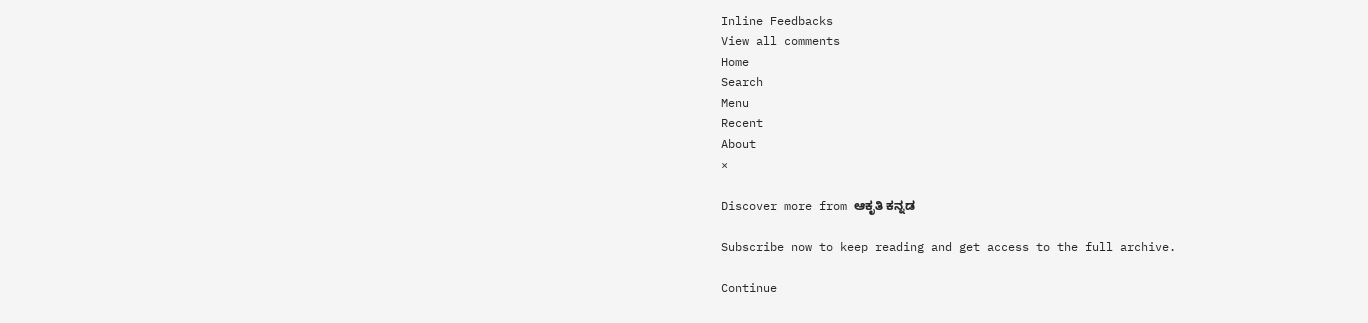Inline Feedbacks
View all comments
Home
Search
Menu
Recent
About
×

Discover more from ಆಕೃತಿ ಕನ್ನಡ

Subscribe now to keep reading and get access to the full archive.

Continue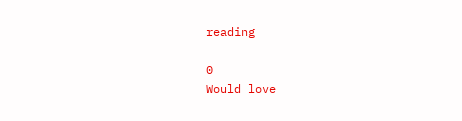reading

0
Would love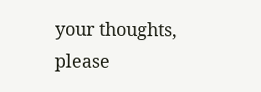your thoughts, please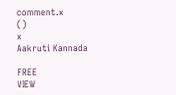comment.x
()
x
Aakruti Kannada

FREE
VIEW